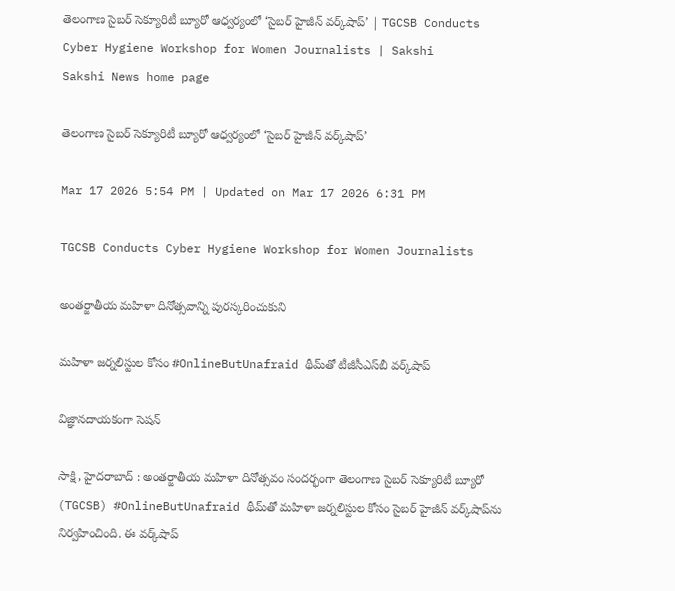తెలంగాణ సైబర్ సెక్యూరిటీ బ్యూరో ఆధ్వర్యంలో ‘సైబర్ హైజీన్ వర్క్‌షాప్’ | TGCSB Conducts Cyber Hygiene Workshop for Women Journalists | Sakshi
Sakshi News home page

తెలంగాణ సైబర్ సెక్యూరిటీ బ్యూరో ఆధ్వర్యంలో ‘సైబర్ హైజీన్ వర్క్‌షాప్’

Mar 17 2026 5:54 PM | Updated on Mar 17 2026 6:31 PM

TGCSB Conducts Cyber Hygiene Workshop for Women Journalists

అంతర్జాతీయ మహిళా దినోత్సవాన్ని పురస్కరించుకుని

మహిళా జర్నలిస్టుల కోసం #OnlineButUnafraid థీమ్‌తో టీజీసీఎస్‌బీ వర్క్‌షాప్‌

విజ్ఞానదాయకంగా సెషన్‌

సాక్షి, హైదరాబాద్ : అంతర్జాతీయ మహిళా దినోత్సవం సందర్భంగా తెలంగాణ సైబర్ సెక్యూరిటీ బ్యూరో (TGCSB) #OnlineButUnafraid థీమ్‌తో మహిళా జర్నలిస్టుల కోసం సైబర్ హైజీన్ వర్క్‌షాప్‌ను నిర్వహించింది. ఈ వర్క్‌షాప్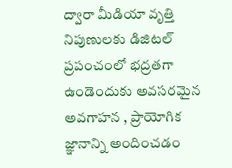ద్వారా మీడియా వృత్తి నిపుణులకు డిజిటల్ ప్రపంచంలో భద్రతగా ఉండెందుకు అవసరమైన అవగాహన , ప్రాయోగిక జ్ఞానాన్ని అందించడం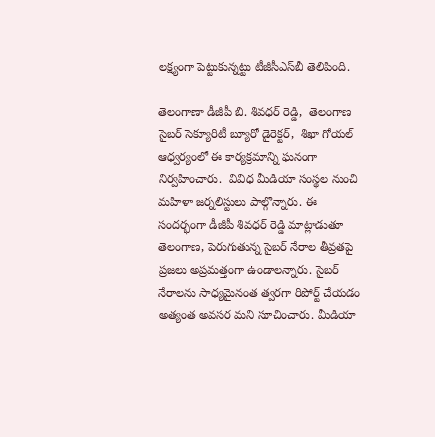లక్ష్యంగా పెట్టుకున్నట్టు టీజీసీఎస్‌బీ తెలిపింది.

తెలంగాణా డీజీపీ బి. శివధర్ రెడ్డి,  తెలంగాణ సైబర్ సెక్యూరిటీ బ్యూరో డైరెక్టర్,  శిఖా గోయల్ ఆధ్వర్యంలో ఈ కార్యక్రమాన్ని ఘనంగా నిర్వహించారు.  వివిధ మీడియా సంస్థల నుంచి మహిళా జర్నలిస్టులు పాల్గొన్నారు. ఈ సందర్భంగా డీజీపీ శివధర్ రెడ్డి మాట్లాడుతూ తెలంగాణ, పెరుగుతున్న సైబర్ నేరాల తీవ్రతపై ప్రజలు అప్రమత్తంగా ఉండాలన్నారు. సైబర్ నేరాలను సాధ్యమైనంత త్వరగా రిపోర్ట్‌ చేయడం అత్యంత అవసర మని సూచించారు. మీడియా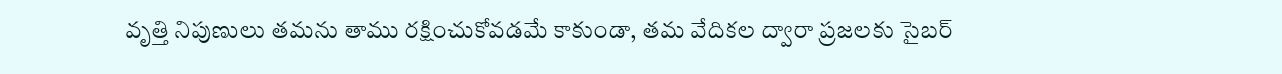వృత్తి నిపుణులు తమను తాము రక్షించుకోవడమే కాకుండా, తమ వేదికల ద్వారా ప్రజలకు సైబర్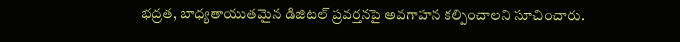భద్రత, బాధ్యతాయుతమైన డిజిటల్ ప్రవర్తనపై అవగాహన కల్పించాలని సూచించారు.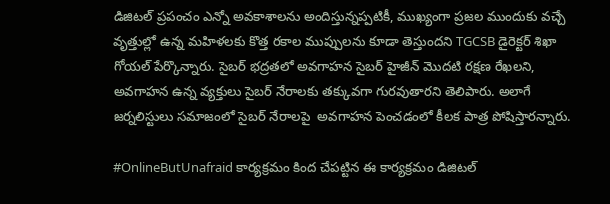డిజిటల్ ప్రపంచం ఎన్నో అవకాశాలను అందిస్తున్నప్పటికీ, ముఖ్యంగా ప్రజల ముందుకు వచ్చే వృత్తుల్లో ఉన్న మహిళలకు కొత్త రకాల ముప్పులను కూడా తెస్తుందని TGCSB డైరెక్టర్ శిఖా గోయల్ పేర్కొన్నారు. సైబర్ భద్రతలో అవగాహన సైబర్ హైజీన్ మొదటి రక్షణ రేఖలని, అవగాహన ఉన్న వ్యక్తులు సైబర్ నేరాలకు తక్కువగా గురవుతారని తెలిపారు. అలాగే జర్నలిస్టులు సమాజంలో సైబర్ నేరాలపై  అవగాహన పెంచడంలో కీలక పాత్ర పోషిస్తారన్నారు.

#OnlineButUnafraid కార్యక్రమం కింద చేపట్టిన ఈ కార్యక్రమం డిజిటల్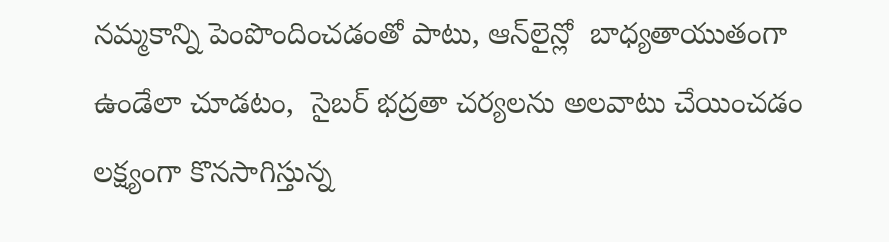నమ్మకాన్ని పెంపొందించడంతో పాటు, ఆన్‌లైన్లో  బాధ్యతాయుతంగా ఉండేలా చూడటం,  సైబర్ భద్రతా చర్యలను అలవాటు చేయించడం లక్ష్యంగా కొనసాగిస్తున్న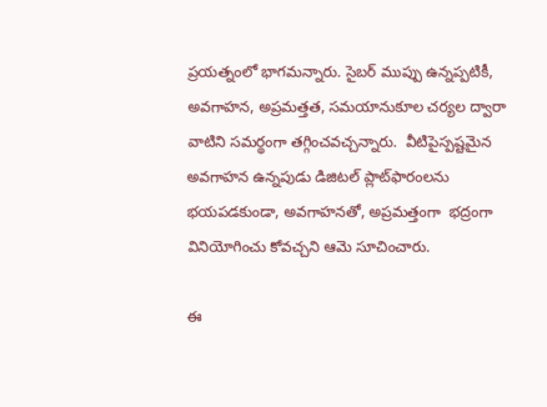ప్రయత్నంలో భాగమన్నారు. సైబర్ ముప్పు ఉన్నప్పటికీ, అవగాహన, అప్రమత్తత, సమయానుకూల చర్యల ద్వారా వాటిని సమర్థంగా తగ్గించవచ్చన్నారు.  వీటిపైస్పష్టమైన అవగాహన ఉన్నపుడు డిజిటల్ ప్లాట్‌ఫారంలను భయపడకుండా, అవగాహనతో, అప్రమత్తంగా  భద్రంగా వినియోగించు కోవచ్చని ఆమె సూచించారు.

ఈ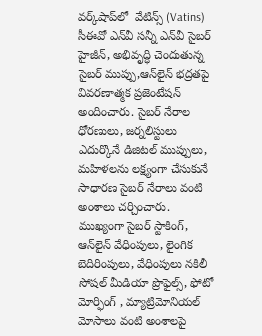వర్క్‌షాప్‌లో  వేటిన్స్ (Vatins)  సీఈవో ఎన్‌వీ సన్నీ ఎన్‌వీ సైబర్ హైజీన్, అభివృద్ధి చెందుతున్న సైబర్ ముప్పు,ఆన్‌లైన్ భద్రతపై వివరణాత్మక ప్రజెంటేషన్‌ అందించారు. సైబర్ నేరాల ధోరణులు, జర్నలిస్టులు ఎదుర్కొనే డిజిటల్ ముప్పులు, మహిళలను లక్ష్యంగా చేసుకునే సాధారణ సైబర్ నేరాలు వంటి అంశాలు చర్చించారు. ముఖ్యంగా సైబర్ స్టాకింగ్, ఆన్‌లైన్‌ వేధింపులు, లైంగిక బెదిరింపులు, వేధింపులు నకిలీ సోషల్ మీడియా ప్రొఫైల్స్, ఫోటో మోర్ఫింగ్ , మ్యాట్రిమోనియల్ మోసాలు వంటి అంశాలపై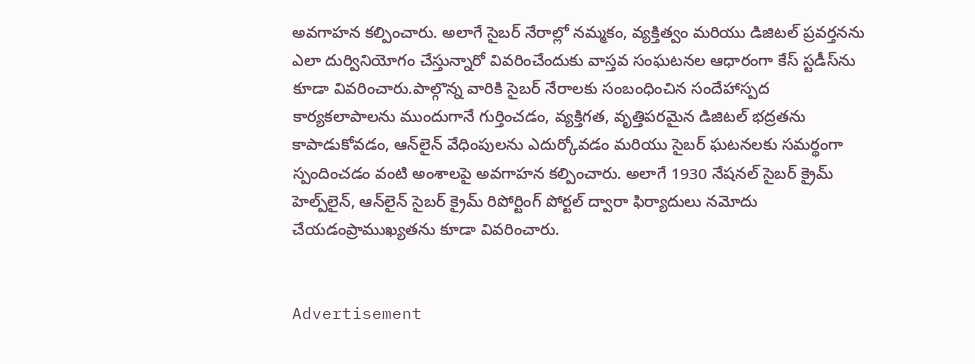అవగాహన కల్పించారు. అలాగే సైబర్ నేరాల్లో నమ్మకం, వ్యక్తిత్వం మరియు డిజిటల్ ప్రవర్తనను ఎలా దుర్వినియోగం చేస్తున్నారో వివరించేందుకు వాస్తవ సంఘటనల ఆధారంగా కేస్ స్టడీస్‌ను కూడా వివరించారు.పాల్గొన్న వారికి సైబర్ నేరాలకు సంబంధించిన సందేహాస్పద కార్యకలాపాలను ముందుగానే గుర్తించడం, వ్యక్తిగత, వృత్తిపరమైన డిజిటల్ భద్రతను కాపాడుకోవడం, ఆన్‌లైన్ వేధింపులను ఎదుర్కోవడం మరియు సైబర్ ఘటనలకు సమర్థంగా స్పందించడం వంటి అంశాలపై అవగాహన కల్పించారు. అలాగే 1930 నేషనల్ సైబర్ క్రైమ్ హెల్ప్‌లైన్, ఆన్‌లైన్ సైబర్ క్రైమ్ రిపోర్టింగ్ పోర్టల్ ద్వారా ఫిర్యాదులు నమోదు చేయడంప్రాముఖ్యతను కూడా వివరించారు.


Advertisement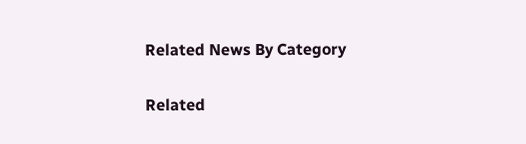Related News By Category

Related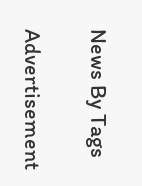News By Tags

Advertisement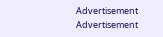Advertisement
Advertisement